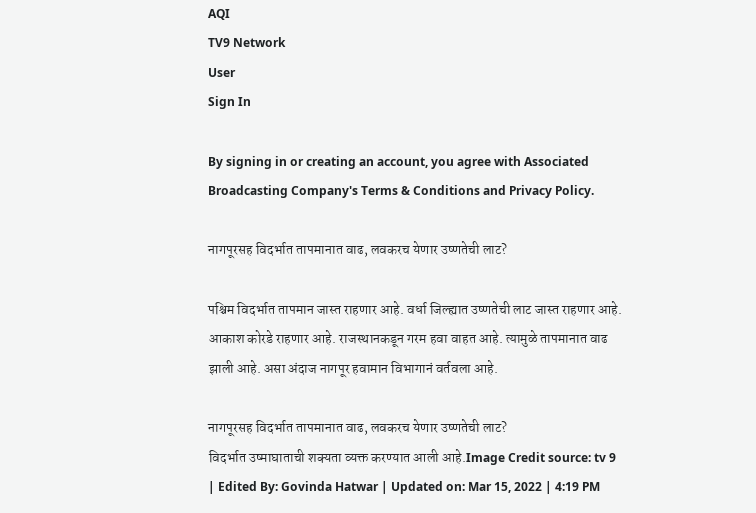AQI
TV9 Network
User
Sign In

By signing in or creating an account, you agree with Associated Broadcasting Company's Terms & Conditions and Privacy Policy.

नागपूरसह विदर्भात तापमानात वाढ, लवकरच येणार उष्णतेची लाट?

पश्चिम विदर्भात तापमान जास्त राहणार आहे. वर्धा जिल्ह्यात उष्णतेची लाट जास्त राहणार आहे. आकाश कोरडे राहणार आहे. राजस्थानकडून गरम हवा वाहत आहे. त्यामुळे तापमानात वाढ झाली आहे. असा अंदाज नागपूर हवामान विभागानं वर्तवला आहे.

नागपूरसह विदर्भात तापमानात वाढ, लवकरच येणार उष्णतेची लाट?
विदर्भात उष्माघाताची शक्यता व्यक्त करण्यात आली आहे.Image Credit source: tv 9
| Edited By: Govinda Hatwar | Updated on: Mar 15, 2022 | 4:19 PM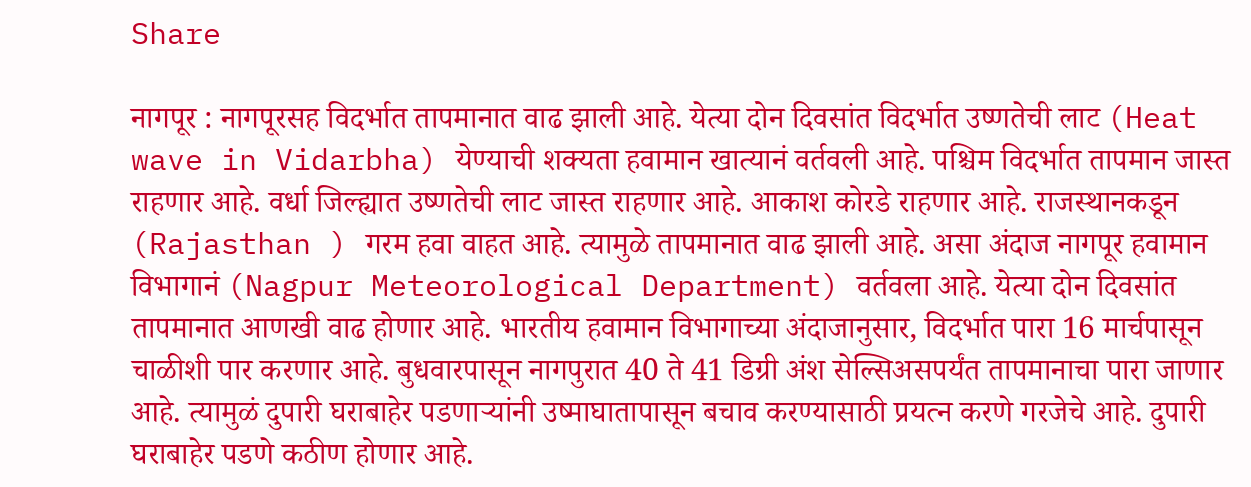Share

नागपूर : नागपूरसह विदर्भात तापमानात वाढ झाली आहे. येत्या दोन दिवसांत विदर्भात उष्णतेची लाट (Heat wave in Vidarbha) येण्याची शक्यता हवामान खात्यानं वर्तवली आहे. पश्चिम विदर्भात तापमान जास्त राहणार आहे. वर्धा जिल्ह्यात उष्णतेची लाट जास्त राहणार आहे. आकाश कोरडे राहणार आहे. राजस्थानकडून (Rajasthan ) गरम हवा वाहत आहे. त्यामुळे तापमानात वाढ झाली आहे. असा अंदाज नागपूर हवामान विभागानं (Nagpur Meteorological Department) वर्तवला आहे. येत्या दोन दिवसांत तापमानात आणखी वाढ होणार आहे. भारतीय हवामान विभागाच्या अंदाजानुसार, विदर्भात पारा 16 मार्चपासून चाळीशी पार करणार आहे. बुधवारपासून नागपुरात 40 ते 41 डिग्री अंश सेल्सिअसपर्यंत तापमानाचा पारा जाणार आहे. त्यामुळं दुपारी घराबाहेर पडणाऱ्यांनी उष्माघातापासून बचाव करण्यासाठी प्रयत्न करणे गरजेचे आहे. दुपारी घराबाहेर पडणे कठीण होणार आहे.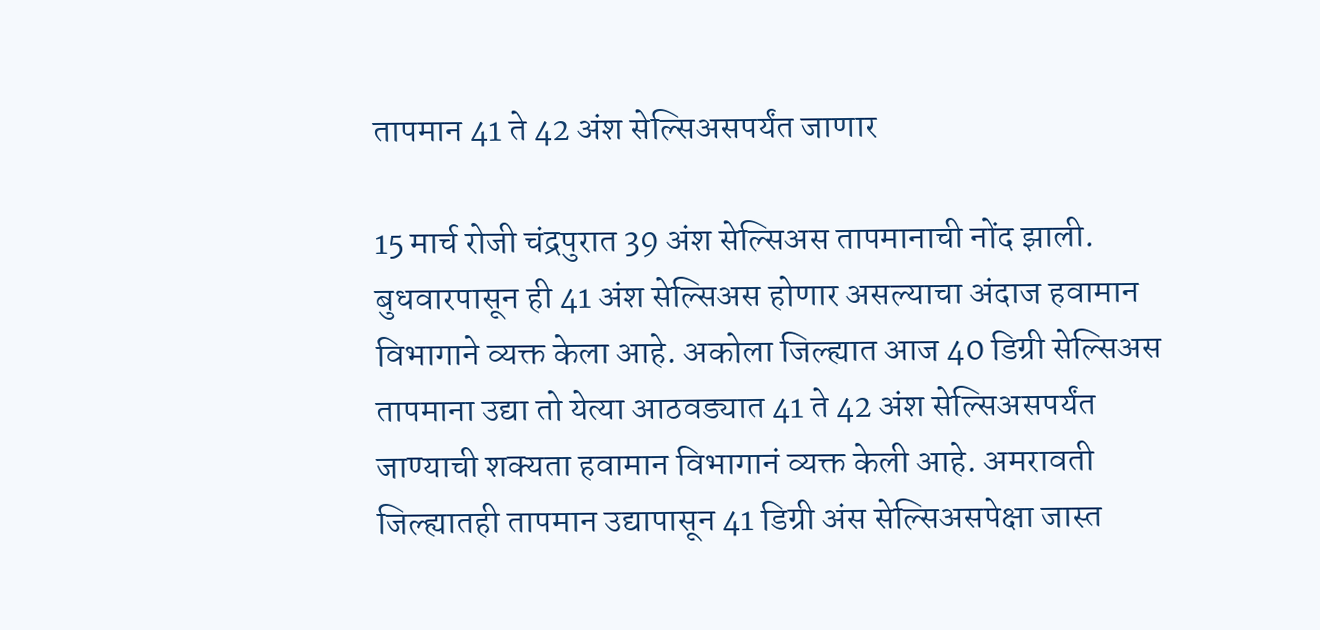तापमान 41 ते 42 अंश सेल्सिअसपर्यंत जाणार

15 मार्च रोजी चंद्रपुरात 39 अंश सेल्सिअस तापमानाची नोंद झाली. बुधवारपासून ही 41 अंश सेल्सिअस होणार असल्याचा अंदाज हवामान विभागाने व्यक्त केला आहे. अकोला जिल्ह्यात आज 40 डिग्री सेल्सिअस तापमाना उद्या तो येत्या आठवड्यात 41 ते 42 अंश सेल्सिअसपर्यंत जाण्याची शक्यता हवामान विभागानं व्यक्त केली आहे. अमरावती जिल्ह्यातही तापमान उद्यापासून 41 डिग्री अंस सेल्सिअसपेक्षा जास्त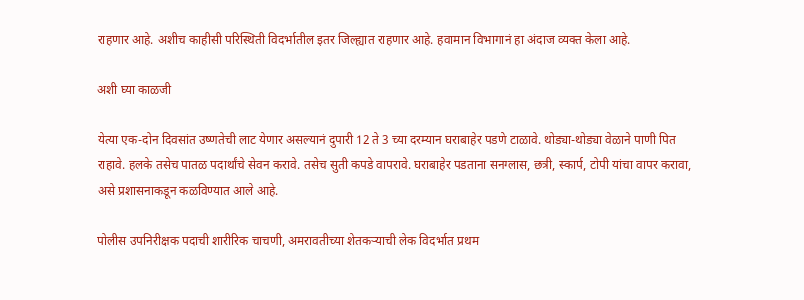राहणार आहे. अशीच काहीसी परिस्थिती विदर्भातील इतर जिल्ह्यात राहणार आहे. हवामान विभागानं हा अंदाज व्यक्त केला आहे.

अशी घ्या काळजी

येत्या एक-दोन दिवसांत उष्णतेची लाट येणार असल्यानं दुपारी 12 ते 3 च्या दरम्यान घराबाहेर पडणे टाळावे. थोड्या-थोड्या वेळाने पाणी पित राहावे. हलके तसेच पातळ पदार्थांचे सेवन करावे. तसेच सुती कपडे वापरावे. घराबाहेर पडताना सनग्लास, छत्री, स्कार्प, टोपी यांचा वापर करावा, असे प्रशासनाकडून कळविण्यात आले आहे.

पोलीस उपनिरीक्षक पदाची शारीरिक चाचणी, अमरावतीच्या शेतकऱ्याची लेक विदर्भात प्रथम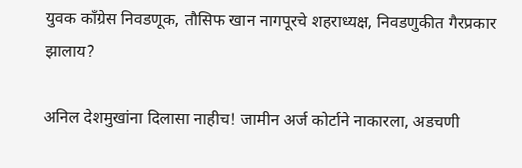युवक काँग्रेस निवडणूक, तौसिफ खान नागपूरचे शहराध्यक्ष, निवडणुकीत गैरप्रकार झालाय?

अनिल देशमुखांना दिलासा नाहीच! जामीन अर्ज कोर्टाने नाकारला, अडचणी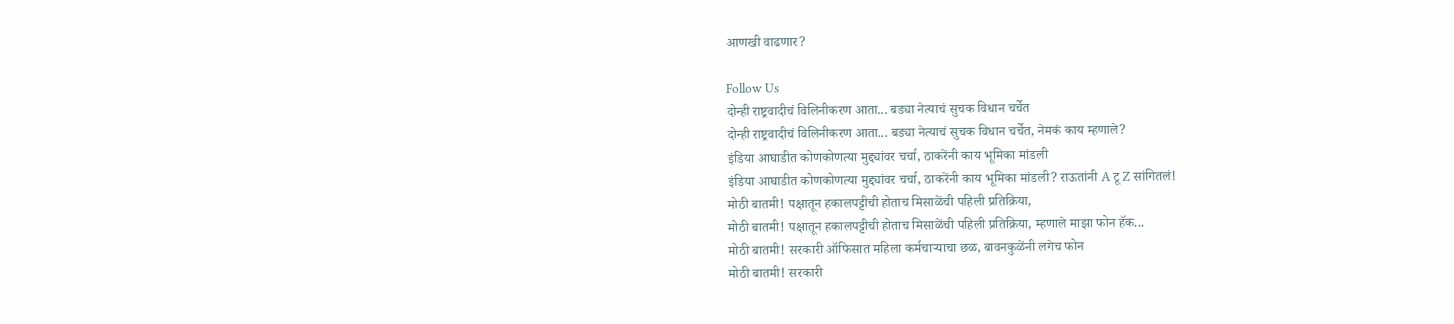आणखी वाढणार?

Follow Us
दोन्ही राष्ट्रवादीचं विलिनीकरण आता... बड्या नेत्याचं सुचक विधान चर्चेत
दोन्ही राष्ट्रवादीचं विलिनीकरण आता... बड्या नेत्याचं सुचक विधान चर्चेत, नेमकं काय म्हणाले?
इंडिया आघाडीत कोणकोणत्या मुद्द्यांवर चर्चा, ठाकरेंनी काय भूमिका मांडली
इंडिया आघाडीत कोणकोणत्या मुद्द्यांवर चर्चा, ठाकरेंनी काय भूमिका मांडली? राऊतांनी A टू Z सांगितलं!
मोठी बातमी! पक्षातून हकालपट्टीची होताच मिसाळेंची पहिली प्रतिक्रिया,
मोठी बातमी! पक्षातून हकालपट्टीची होताच मिसाळेंची पहिली प्रतिक्रिया, म्हणाले माझा फोन हॅक...
मोठी बातमी! सरकारी ऑफिसात महिला कर्मचाऱ्याचा छळ, बावनकुळेंनी लगेच फोन
मोठी बातमी! सरकारी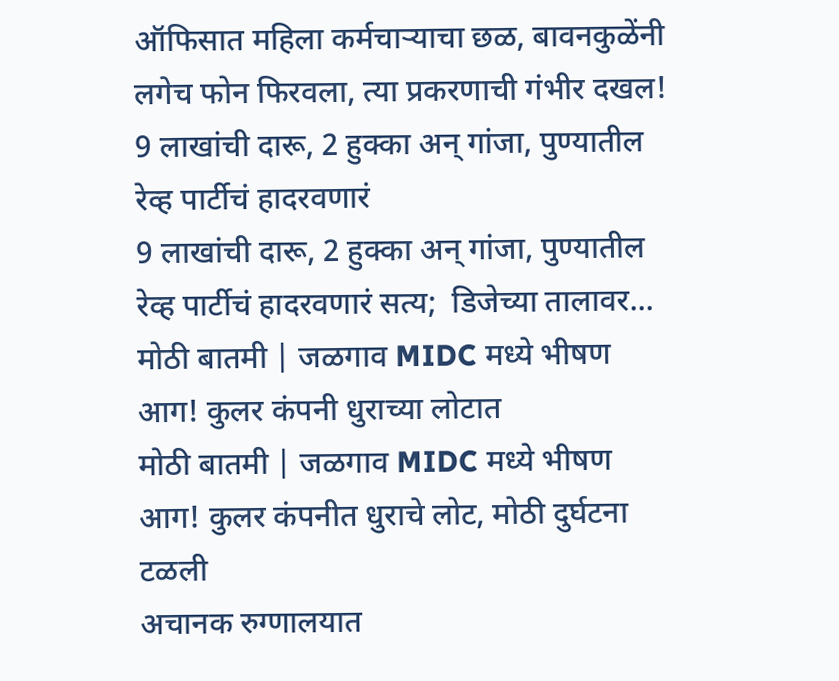ऑफिसात महिला कर्मचाऱ्याचा छळ, बावनकुळेंनी लगेच फोन फिरवला, त्या प्रकरणाची गंभीर दखल!
9 लाखांची दारू, 2 हुक्का अन् गांजा, पुण्यातील रेव्ह पार्टीचं हादरवणारं
9 लाखांची दारू, 2 हुक्का अन् गांजा, पुण्यातील रेव्ह पार्टीचं हादरवणारं सत्य;  डिजेच्या तालावर...
मोठी बातमी | जळगाव MIDC मध्ये भीषण आग! कुलर कंपनी धुराच्या लोटात
मोठी बातमी | जळगाव MIDC मध्ये भीषण आग! कुलर कंपनीत धुराचे लोट, मोठी दुर्घटना टळली
अचानक रुग्णालयात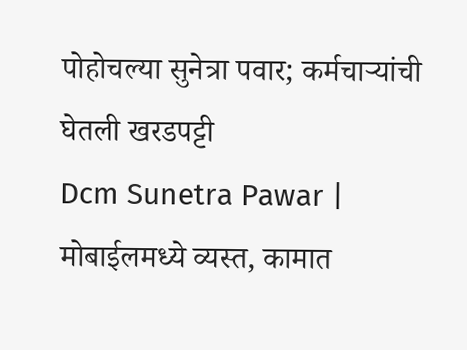पोहोचल्या सुनेत्रा पवार; कर्मचाऱ्यांची घेतली खरडपट्टी
Dcm Sunetra Pawar | मोबाईलमध्ये व्यस्त, कामात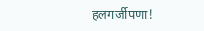हलगर्जीपणा!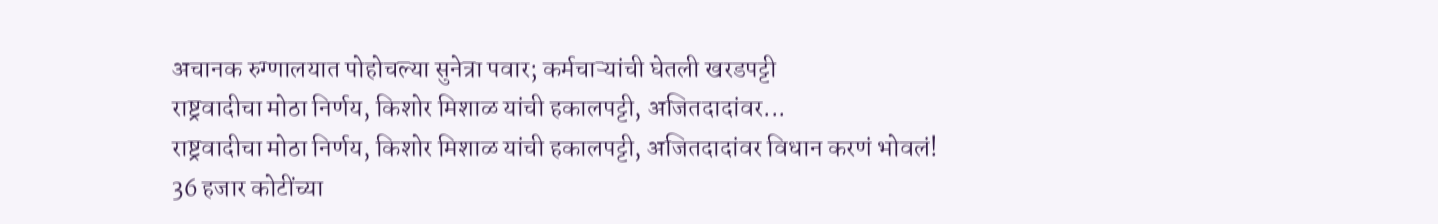अचानक रुग्णालयात पोहोचल्या सुनेत्रा पवार; कर्मचाऱ्यांची घेतली खरडपट्टी
राष्ट्रवादीचा मोठा निर्णय, किशोर मिशाळ यांची हकालपट्टी, अजितदादांवर...
राष्ट्रवादीचा मोठा निर्णय, किशोर मिशाळ यांची हकालपट्टी, अजितदादांवर विधान करणं भोवलं!
36 हजार कोटींच्या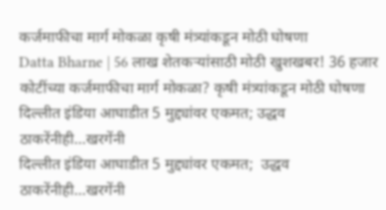कर्जमाफीचा मार्ग मोकळा कृषी मंत्र्यांकडून मोठी घोषणा
Datta Bharne | 56 लाख शेतकऱ्यांसाठी मोठी खुशखबर! 36 हजार कोटींच्या कर्जमाफीचा मार्ग मोकळा? कृषी मंत्र्यांकडून मोठी घोषणा
दिल्लीत इंडिया आघाडीत 5 मुद्द्यांवर एकमत; उद्धव ठाकरेंनीही...खरगेंनी
दिल्लीत इंडिया आघाडीत 5 मुद्द्यांवर एकमत;  उद्धव ठाकरेंनीही...खरगेंनी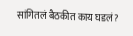सांगितलं बैठकीत काय घडलं?